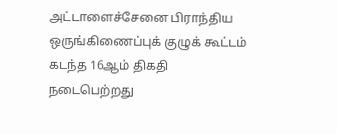அட்டாளைச்சேனை பிராந்திய ஒருங்கிணைப்புக் குழுக் கூட்டம் கடந்த 16ஆம் திகதி நடைபெற்றது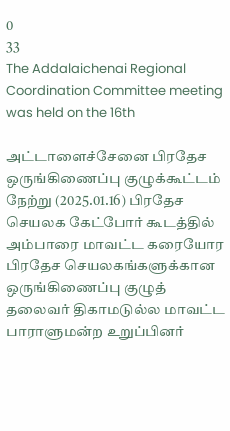0
33
The Addalaichenai Regional Coordination Committee meeting was held on the 16th

அட்டாளைச்சேனை பிரதேச ஒருங்கிணைப்பு குழுக்கூட்டம் நேற்று (2025.01.16) பிரதேச செயலக கேட்போர் கூடத்தில் அம்பாரை மாவட்ட கரையோர பிரதேச செயலகங்களுக்கான ஒருங்கிணைப்பு குழுத் தலைவர் திகாமடுல்ல மாவட்ட பாராளுமன்ற உறுப்பினர்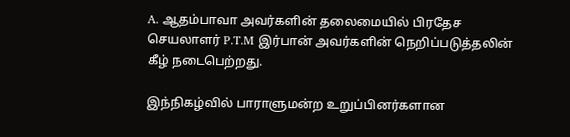A. ஆதம்பாவா அவர்களின் தலைமையில் பிரதேச செயலாளர் P.T.M இர்பான் அவர்களின் நெறிப்படுத்தலின் கீழ் நடைபெற்றது.

இந்நிகழ்வில் பாராளுமன்ற உறுப்பினர்களான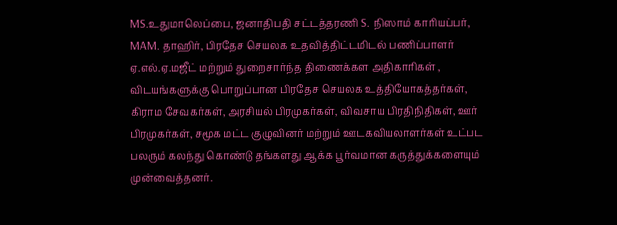MS.உதுமாலெப்பை, ஜனாதிபதி சட்டத்தரணி S. நிஸாம் காரியப்பர், MAM. தாஹிர், பிரதேச செயலக உதவித்திட்டமிடல் பணிப்பாளர் ஏ.எல்.ஏ.மஜீட் மற்றும் துறைசார்ந்த திணைக்கள அதிகாரிகள் , விடயங்களுக்கு பொறுப்பான பிரதேச செயலக உத்தியோகத்தர்கள், கிராம சேவகர்கள், அரசியல் பிரமுகர்கள், விவசாய பிரதிநிதிகள், ஊர் பிரமுகர்கள், சமூக மட்ட குழுவினர் மற்றும் ஊடகவியலாளர்கள் உட்பட பலரும் கலந்து கொண்டு தங்களது ஆக்க பூர்வமான கருத்துக்களையும் முன்வைத்தனர்.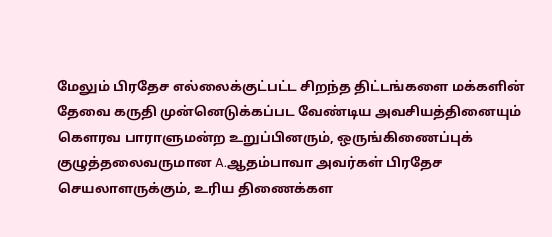மேலும் பிரதேச எல்லைக்குட்பட்ட சிறந்த திட்டங்களை மக்களின் தேவை கருதி முன்னெடுக்கப்பட வேண்டிய அவசியத்தினையும் கெளரவ பாராளுமன்ற உறுப்பினரும், ஒருங்கிணைப்புக் குழுத்தலைவருமான A.ஆதம்பாவா அவர்கள் பிரதேச செயலாளருக்கும், உரிய திணைக்கள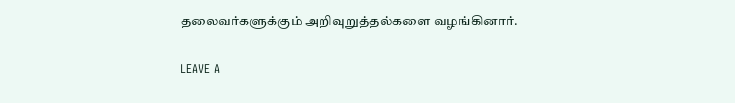தலைவர்களுக்கும் அறிவுறுத்தல்களை வழங்கினார்.

LEAVE A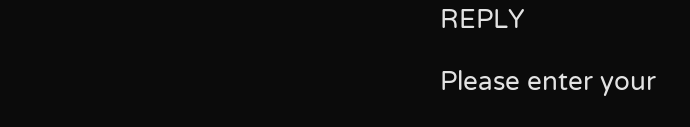REPLY

Please enter your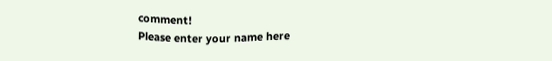comment!
Please enter your name here